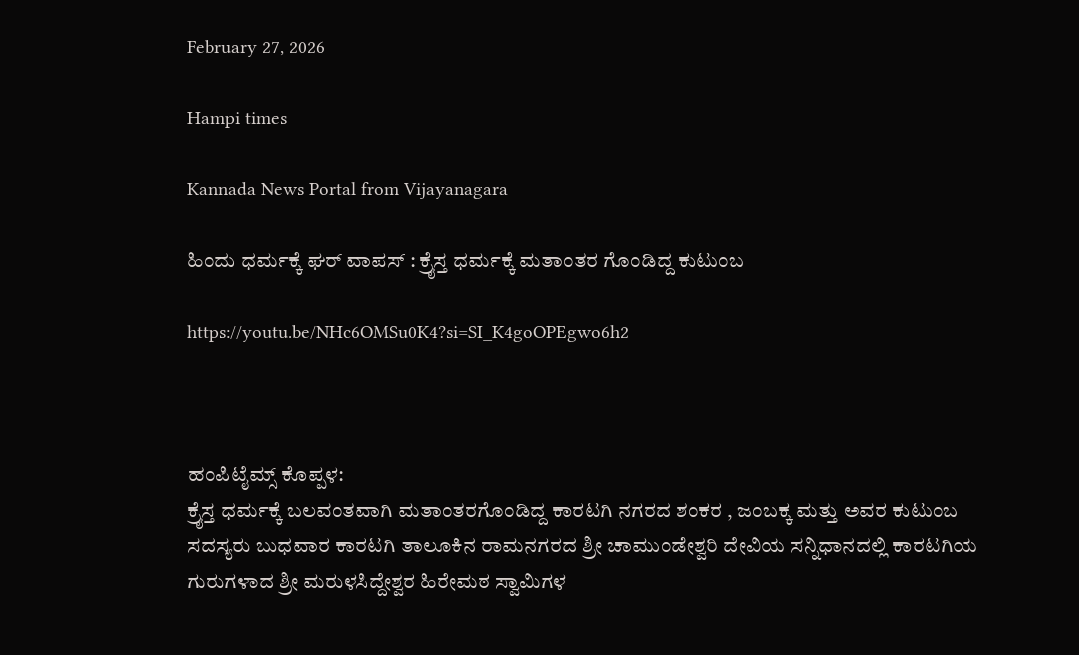February 27, 2026

Hampi times

Kannada News Portal from Vijayanagara

ಹಿಂದು ಧರ್ಮಕ್ಕೆ ಘರ್ ವಾಪಸ್ : ಕ್ರೈಸ್ತ ಧರ್ಮಕ್ಕೆ ಮತಾಂತರ ಗೊಂಡಿದ್ದ ಕುಟುಂಬ

https://youtu.be/NHc6OMSu0K4?si=SI_K4goOPEgwo6h2



ಹಂಪಿಟೈಮ್ಸ್ ಕೊಪ್ಪಳ:
ಕ್ರೈಸ್ತ ಧರ್ಮಕ್ಕೆ ಬಲವಂತವಾಗಿ ಮತಾಂತರಗೊಂಡಿದ್ದ ಕಾರಟಗಿ ನಗರದ ಶಂಕರ , ಜಂಬಕ್ಕ ಮತ್ತು ಅವರ ಕುಟುಂಬ ಸದಸ್ಯರು ಬುಧವಾರ ಕಾರಟಗಿ ತಾಲೂಕಿನ ರಾಮನಗರದ ಶ್ರೀ ಚಾಮುಂಡೇಶ್ವರಿ ದೇವಿಯ ಸನ್ನಿಧಾನದಲ್ಲಿ ಕಾರಟಗಿಯ ಗುರುಗಳಾದ ಶ್ರೀ ಮರುಳಸಿದ್ದೇಶ್ವರ ಹಿರೇಮಠ ಸ್ವಾಮಿಗಳ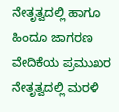ನೇತೃತ್ವದಲ್ಲಿ ಹಾಗೂ ಹಿಂದೂ ಜಾಗರಣ ವೇದಿಕೆಯ ಪ್ರಮುಖರ ನೇತೃತ್ವದಲ್ಲಿ ಮರಳಿ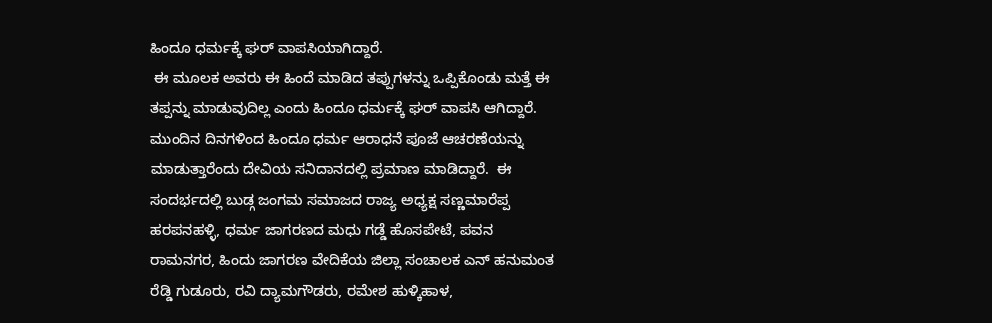ಹಿಂದೂ ಧರ್ಮಕ್ಕೆ ಘರ್ ವಾಪಸಿಯಾಗಿದ್ದಾರೆ.
 ಈ ಮೂಲಕ ಅವರು ಈ ಹಿಂದೆ ಮಾಡಿದ ತಪ್ಪುಗಳನ್ನು ಒಪ್ಪಿಕೊಂಡು ಮತ್ತೆ ಈ ತಪ್ಪನ್ನು ಮಾಡುವುದಿಲ್ಲ ಎಂದು ಹಿಂದೂ ಧರ್ಮಕ್ಕೆ ಘರ್ ವಾಪಸಿ ಆಗಿದ್ದಾರೆ. ಮುಂದಿನ ದಿನಗಳಿಂದ ಹಿಂದೂ ಧರ್ಮ ಆರಾಧನೆ ಪೂಜೆ ಆಚರಣೆಯನ್ನು ಮಾಡುತ್ತಾರೆಂದು ದೇವಿಯ ಸನಿದಾನದಲ್ಲಿ ಪ್ರಮಾಣ ಮಾಡಿದ್ದಾರೆ.  ಈ ಸಂದರ್ಭದಲ್ಲಿ ಬುಡ್ಗ ಜಂಗಮ ಸಮಾಜದ ರಾಜ್ಯ ಅಧ್ಯಕ್ಷ ಸಣ್ಣಮಾರೆಪ್ಪ ಹರಪನಹಳ್ಳಿ, ಧರ್ಮ ಜಾಗರಣದ ಮಧು ಗಡ್ಡೆ ಹೊಸಪೇಟೆ, ಪವನ ರಾಮನಗರ, ಹಿಂದು ಜಾಗರಣ ವೇದಿಕೆಯ ಜಿಲ್ಲಾ ಸಂಚಾಲಕ ಎನ್ ಹನುಮಂತ ರೆಡ್ಡಿ ಗುಡೂರು, ರವಿ ದ್ಯಾಮಗೌಡರು, ರಮೇಶ ಹುಳ್ಕಿಹಾಳ,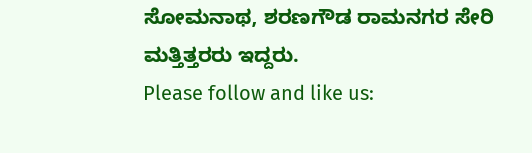ಸೋಮನಾಥ, ಶರಣಗೌಡ ರಾಮನಗರ ಸೇರಿ ಮತ್ತಿತ್ತರರು ಇದ್ದರು.
Please follow and like us: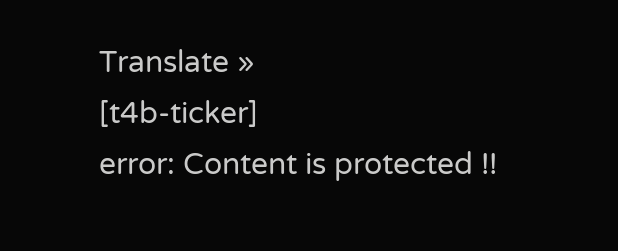Translate »
[t4b-ticker]
error: Content is protected !!